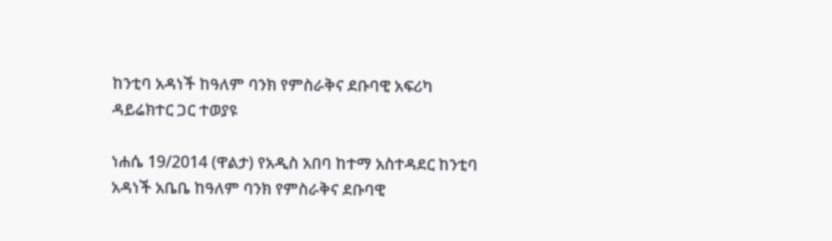ከንቲባ አዳነች ከዓለም ባንክ የምስራቅና ደቡባዊ አፍሪካ ዳይሬክተር ጋር ተወያዩ

ነሐሴ 19/2014 (ዋልታ) የአዲስ አበባ ከተማ አስተዳደር ከንቲባ አዳነች አቤቤ ከዓለም ባንክ የምስራቅና ደቡባዊ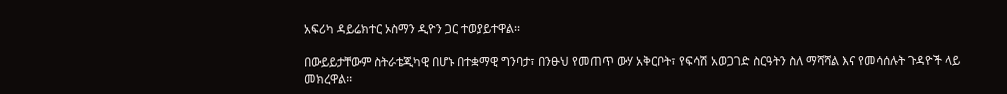አፍሪካ ዳይሬክተር ኦስማን ዲዮን ጋር ተወያይተዋል፡፡

በውይይታቸውም ስትራቴጂካዊ በሆኑ በተቋማዊ ግንባታ፣ በንፁህ የመጠጥ ውሃ አቅርቦት፣ የፍሳሽ አወጋገድ ስርዓትን ስለ ማሻሻል እና የመሳሰሉት ጉዳዮች ላይ መክረዋል፡፡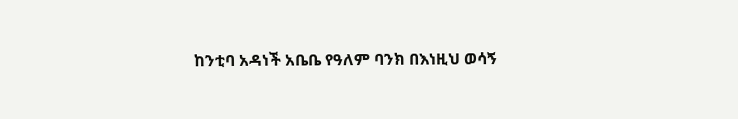ከንቲባ አዳነች አቤቤ የዓለም ባንክ በእነዚህ ወሳኝ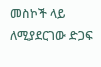መስኮች ላይ ለሚያደርገው ድጋፍ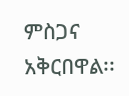ምስጋና አቅርበዋል፡፡